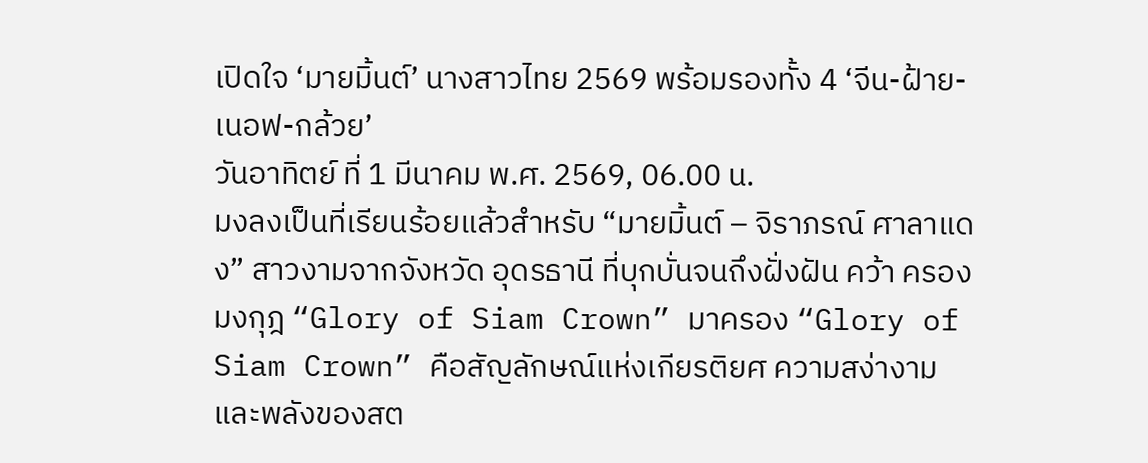เปิดใจ ‘มายมิ้นต์’ นางสาวไทย 2569 พร้อมรองทั้ง 4 ‘จีน-ฝ้าย-เนอฟ-กล้วย’
วันอาทิตย์ ที่ 1 มีนาคม พ.ศ. 2569, 06.00 น.
มงลงเป็นที่เรียนร้อยแล้วสำหรับ “มายมิ้นต์ – จิราภรณ์ ศาลาแดง” สาวงามจากจังหวัด อุดรธานี ที่บุกบั่นจนถึงฝั่งฝัน คว้า ครองมงกุฎ “Glory of Siam Crown” มาครอง “Glory of Siam Crown” คือสัญลักษณ์แห่งเกียรติยศ ความสง่างาม และพลังของสต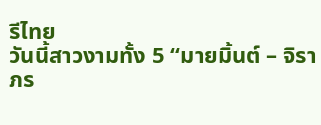รีไทย
วันนี้สาวงามทั้ง 5 “มายมิ้นต์ – จิราภร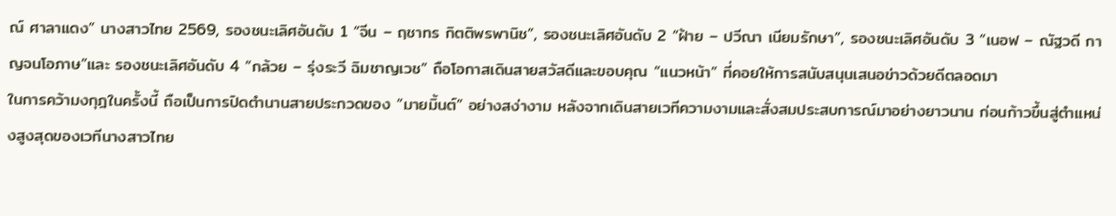ณ์ ศาลาแดง” นางสาวไทย 2569, รองชนะเลิศอันดับ 1 “จีน – ฤชาทร กิตติพรพานิช”, รองชนะเลิศอันดับ 2 “ฝ้าย – ปวีณา เนียมรักษา”, รองชนะเลิศอันดับ 3 “เนอฟ – ณัฐวดี กาญจนโอภาษ”และ รองชนะเลิศอันดับ 4 “กล้วย – รุ่งระวี ฉิมชาญเวช” ถือโอกาสเดินสายสวัสดีและขอบคุณ “แนวหน้า” ที่คอยให้การสนับสนุนเสนอข่าวด้วยดีตลอดมา
ในการคว้ามงกุฎในครั้งนี้ ถือเป็นการปิดตำนานสายประกวดของ “มายมิ้นต์” อย่างสง่างาม หลังจากเดินสายเวทีความงามและสั่งสมประสบการณ์มาอย่างยาวนาน ก่อนก้าวขึ้นสู่ตำแหน่งสูงสุดของเวทีนางสาวไทย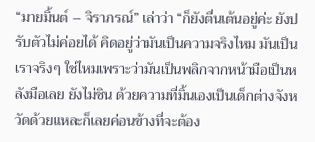“มายมิ้นต์ – จิราภรณ์” เล่าว่า “ก็ยังตื่นเต้นอยู่ค่ะ ยังปรับตัวไม่ค่อยได้ คิดอยู่ว่ามันเป็นความจริงไหม มันเป็นเราจริงๆ ใช่ไหมเพราะว่ามันเป็นพลิกจากหน้ามือเป็นหลังมือเลย ยังไม่ชิน ด้วยความที่มิ้นเองเป็นเด็กต่างจังหวัดด้วยแหละก็เลยค่อนข้างที่จะต้อง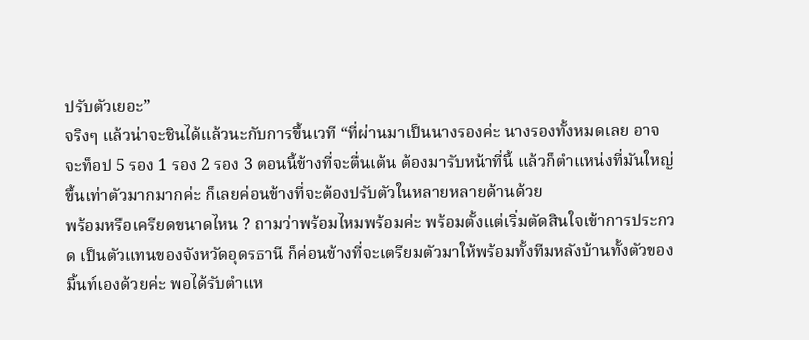ปรับตัวเยอะ”
จริงๆ แล้วน่าจะชินได้แล้วนะกับการขึ้นเวที “ที่ผ่านมาเป็นนางรองค่ะ นางรองทั้งหมดเลย อาจจะท็อป 5 รอง 1 รอง 2 รอง 3 ตอนนี้ข้างที่จะตื่นเต้น ต้องมารับหน้าที่นี้ แล้วก็ตำแหน่งที่มันใหญ่ขึ้นเท่าตัวมากมากค่ะ ก็เลยค่อนข้างที่จะต้องปรับตัวในหลายหลายด้านด้วย
พร้อมหรือเครียดขนาดไหน ? ถามว่าพร้อมไหมพร้อมค่ะ พร้อมตั้งแต่เริ่มตัดสินใจเข้าการประกวด เป็นตัวแทนของจังหวัดอุดรธานี ก็ค่อนข้างที่จะเตรียมตัวมาให้พร้อมทั้งทีมหลังบ้านทั้งตัวของมิ้นท์เองด้วยค่ะ พอได้รับตำแห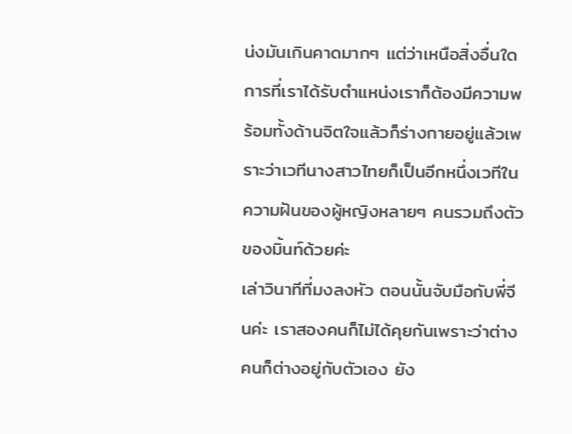น่งมันเกินคาดมากๆ แต่ว่าเหนือสิ่งอื่นใดการที่เราได้รับตำแหน่งเราก็ต้องมีความพร้อมทั้งด้านจิตใจแล้วก็ร่างกายอยู่แล้วเพราะว่าเวทีนางสาวไทยก็เป็นอีกหนึ่งเวทีในความฝันของผู้หญิงหลายๆ คนรวมถึงตัวของมิ้นท์ด้วยค่ะ
เล่าวินาทีที่มงลงหัว ตอนนั้นจับมือกับพี่จีนค่ะ เราสองคนก็ไม่ได้คุยกันเพราะว่าต่างคนก็ต่างอยู่กับตัวเอง ยัง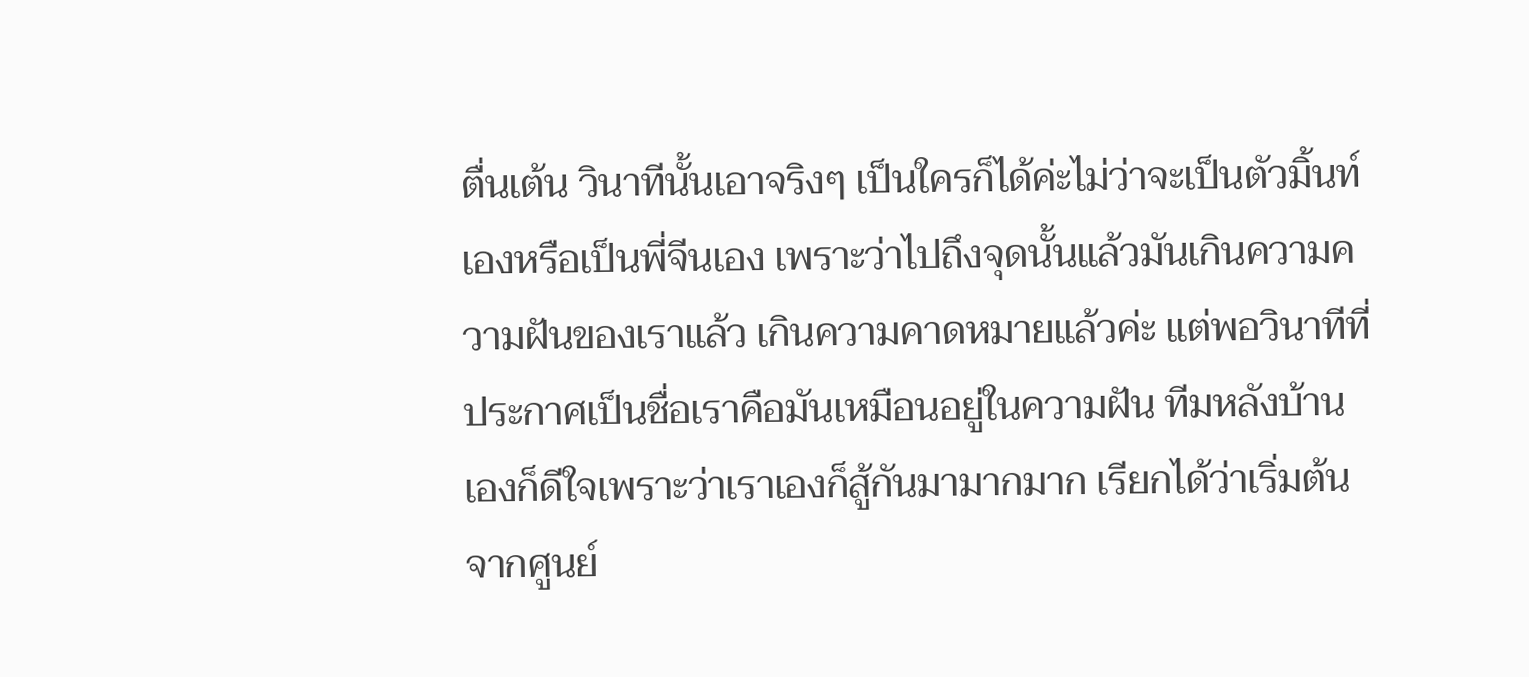ตื่นเต้น วินาทีนั้นเอาจริงๆ เป็นใครก็ได้ค่ะไม่ว่าจะเป็นตัวมิ้นท์เองหรือเป็นพี่จีนเอง เพราะว่าไปถึงจุดนั้นแล้วมันเกินความความฝันของเราแล้ว เกินความคาดหมายแล้วค่ะ แต่พอวินาทีที่ประกาศเป็นชื่อเราคือมันเหมือนอยู่ในความฝัน ทีมหลังบ้านเองก็ดีใจเพราะว่าเราเองก็สู้กันมามากมาก เรียกได้ว่าเริ่มต้นจากศูนย์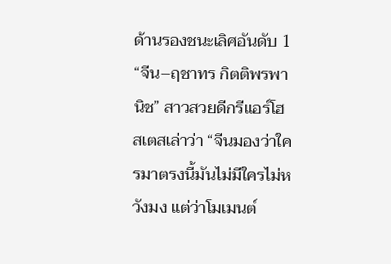ด้านรองชนะเลิศอันดับ 1 “จีน–ฤชาทร กิตติพรพานิช” สาวสวยดีกรีแอร์โฮสเตสเล่าว่า “จีนมองว่าใครมาตรงนี้มันไม่มีใครไม่หวังมง แต่ว่าโมเมนต์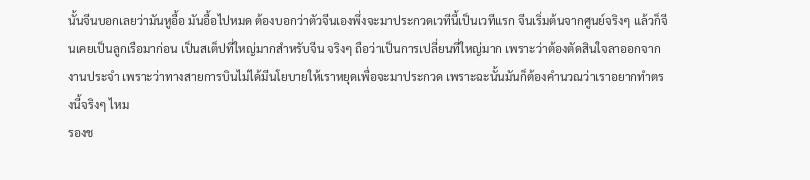นั้นจีนบอกเลยว่ามันหูอื้อ มันอื้อไปหมด ต้องบอกว่าตัวจีนเองพึ่งจะมาประกวดเวทีนี้เป็นเวทีแรก จีนเริ่มต้นจากศูนย์จริงๆ แล้วก็จีนเคยเป็นลูกเรือมาก่อน เป็นสเต็ปที่ใหญ่มากสำหรับจีน จริงๆ ถือว่าเป็นการเปลี่ยนที่ใหญ่มาก เพราะว่าต้องตัดสินใจลาออกจากงานประจำ เพราะว่าทางสายการบินไม่ได้มีนโยบายให้เราหยุดเพื่อจะมาประกวด เพราะฉะนั้นมันก็ต้องคำนวณว่าเราอยากทำตรงนี้จริงๆ ไหม
รองช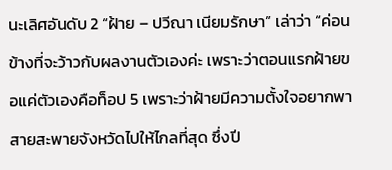นะเลิศอันดับ 2 “ฝ้าย – ปวีณา เนียมรักษา” เล่าว่า “ค่อนข้างที่จะว้าวกับผลงานตัวเองค่ะ เพราะว่าตอนแรกฝ้ายขอแค่ตัวเองคือท็อป 5 เพราะว่าฝ้ายมีความตั้งใจอยากพาสายสะพายจังหวัดไปให้ไกลที่สุด ซึ่งปี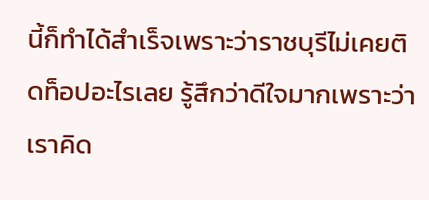นี้ก็ทำได้สำเร็จเพราะว่าราชบุรีไม่เคยติดท็อปอะไรเลย รู้สึกว่าดีใจมากเพราะว่าเราคิด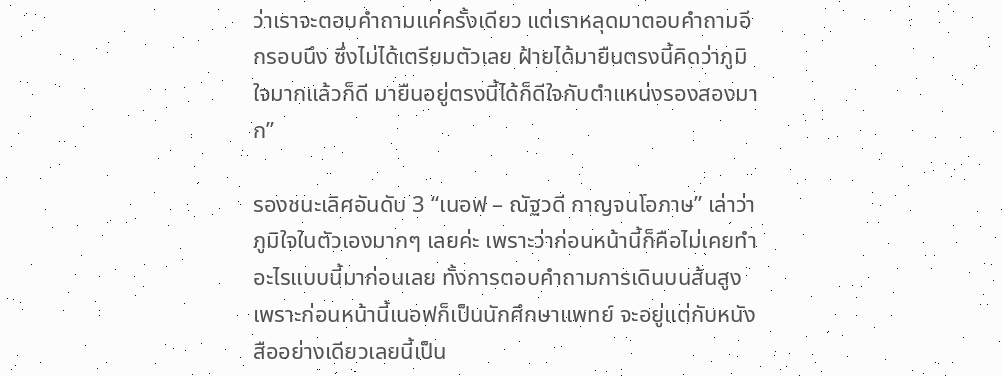ว่าเราจะตอบคำถามแค่ครั้งเดียว แต่เราหลุดมาตอบคำถามอีกรอบนึง ซึ่งไม่ได้เตรียมตัวเลย ฝ้ายได้มายืนตรงนี้คิดว่าภูมิใจมากแล้วก็ดี มายืนอยู่ตรงนี้ได้ก็ดีใจกับตำแหน่งรองสองมาก”

รองชนะเลิศอันดับ 3 “เนอฟ – ณัฐวดี กาญจนโอภาษ” เล่าว่า ภูมิใจในตัวเองมากๆ เลยค่ะ เพราะว่าก่อนหน้านี้ก็คือไม่เคยทำอะไรแบบนี้มาก่อนเลย ทั้งการตอบคำถามการเดินบนส้นสูง เพราะก่อนหน้านี้เนอฟก็เป็นนักศึกษาแพทย์ จะอยู่แต่กับหนังสืออย่างเดียวเลยนี้เป็น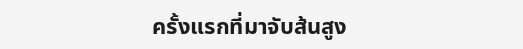ครั้งแรกที่มาจับส้นสูง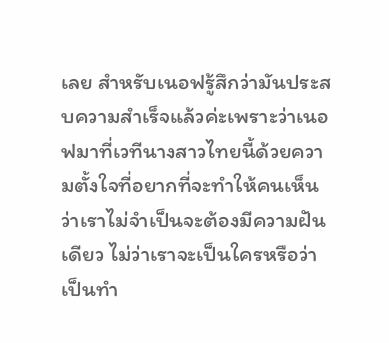เลย สำหรับเนอฟรู้สึกว่ามันประสบความสำเร็จแล้วค่ะเพราะว่าเนอฟมาที่เวทีนางสาวไทยนี้ด้วยความตั้งใจที่อยากที่จะทำให้คนเห็นว่าเราไม่จำเป็นจะต้องมีความฝันเดียว ไม่ว่าเราจะเป็นใครหรือว่าเป็นทำ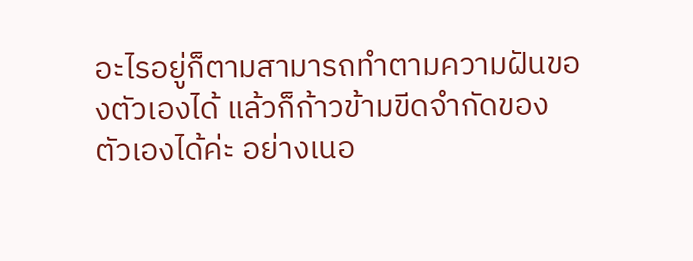อะไรอยู่ก็ตามสามารถทำตามความฝันของตัวเองได้ แล้วก็ก้าวข้ามขีดจำกัดของตัวเองได้ค่ะ อย่างเนอ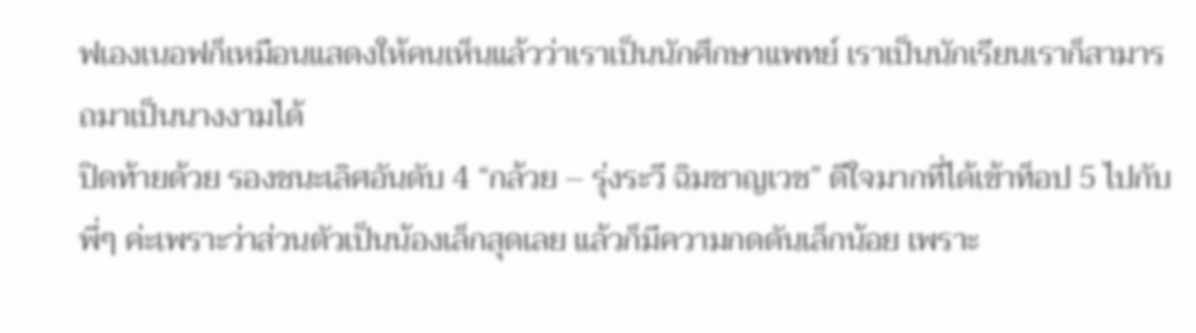ฟเองเนอฟก็เหมือนแสดงให้คนเห็นแล้วว่าเราเป็นนักศึกษาแพทย์ เราเป็นนักเรียนเราก็สามารถมาเป็นนางงามได้
ปิดท้ายด้วย รองชนะเลิศอันดับ 4 “กล้วย – รุ่งระวี ฉิมชาญเวช” ดีใจมากที่ได้เข้าท็อป 5 ไปกับพี่ๆ ค่ะเพราะว่าส่วนตัวเป็นน้องเล็กสุดเลย แล้วก็มีความกดดันเล็กน้อย เพราะ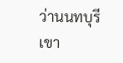ว่านนทบุรีเขา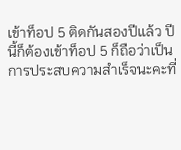เข้าท็อป 5 ติดกันสองปีแล้ว ปีนี้ก็ต้องเข้าท็อป 5 ก็ถือว่าเป็นการประสบความสำเร็จนะคะที่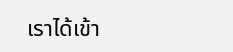เราได้เข้า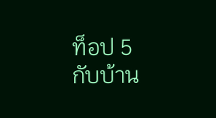ท็อป 5 กับบ้าน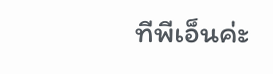ทีพีเอ็นค่ะ